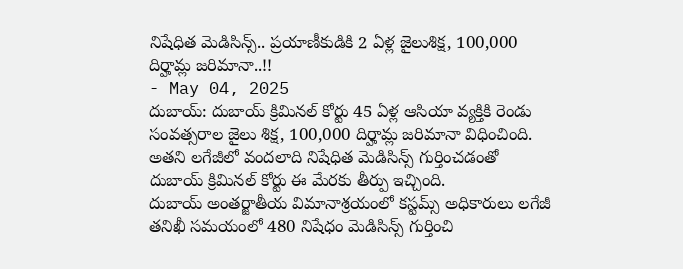నిషేధిత మెడిసిన్స్.. ప్రయాణీకుడికి 2 ఏళ్ల జైలుశిక్ష, 100,000 దిర్హామ్ల జరిమానా..!!
- May 04, 2025
దుబాయ్: దుబాయ్ క్రిమినల్ కోర్టు 45 ఏళ్ల ఆసియా వ్యక్తికి రెండు సంవత్సరాల జైలు శిక్ష, 100,000 దిర్హామ్ల జరిమానా విధించింది. అతని లగేజీలో వందలాది నిషేధిత మెడిసిన్స్ గుర్తించడంతో దుబాయ్ క్రిమినల్ కోర్టు ఈ మేరకు తీర్పు ఇచ్చింది.
దుబాయ్ అంతర్జాతీయ విమానాశ్రయంలో కస్టమ్స్ అధికారులు లగేజీ తనిఖీ సమయంలో 480 నిషేధం మెడిసిన్స్ గుర్తించి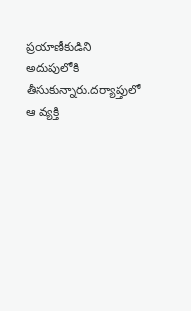ప్రయాణీకుడిని అదుపులోకి తీసుకున్నారు.దర్యాప్తులో ఆ వ్యక్తి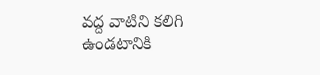వద్ద వాటిని కలిగి ఉండటానికి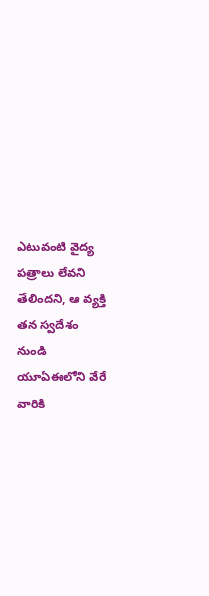ఎటువంటి వైద్య పత్రాలు లేవని తేలిందని, ఆ వ్యక్తి తన స్వదేశం నుండి యూఏఈలోని వేరే వారికి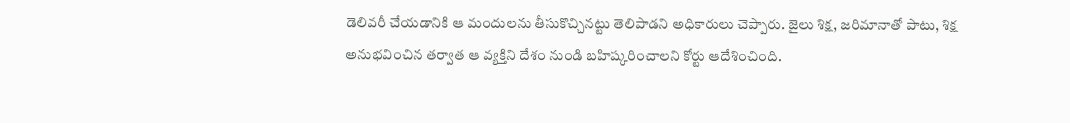డెలివరీ చేయడానికి ఆ మందులను తీసుకొచ్చినట్టు తెలిపాడని అధికారులు చెప్పారు. జైలు శిక్ష, జరిమానాతో పాటు, శిక్ష అనుభవించిన తర్వాత ఆ వ్యక్తిని దేశం నుండి బహిష్కరించాలని కోర్టు ఆదేశించింది.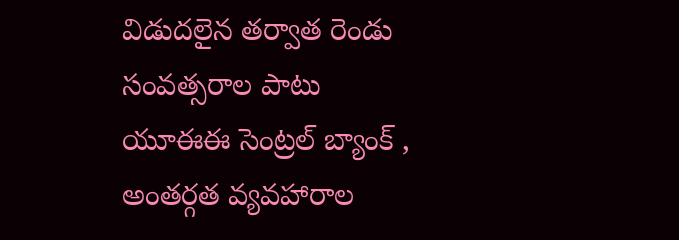విడుదలైన తర్వాత రెండు సంవత్సరాల పాటు యూఈఈ సెంట్రల్ బ్యాంక్ , అంతర్గత వ్యవహారాల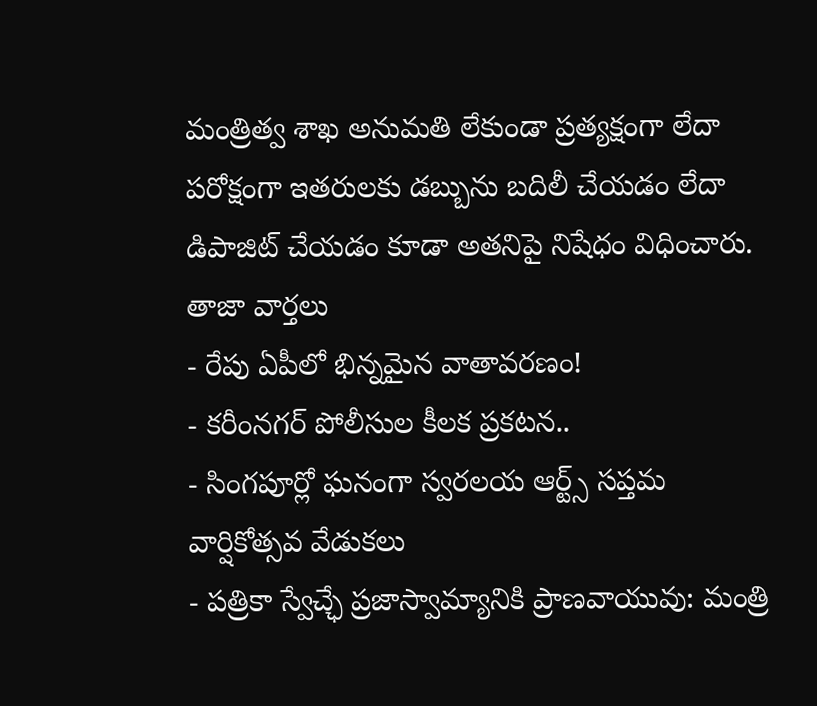మంత్రిత్వ శాఖ అనుమతి లేకుండా ప్రత్యక్షంగా లేదా పరోక్షంగా ఇతరులకు డబ్బును బదిలీ చేయడం లేదా డిపాజిట్ చేయడం కూడా అతనిపై నిషేధం విధించారు.
తాజా వార్తలు
- రేపు ఏపీలో భిన్నమైన వాతావరణం!
- కరీంనగర్ పోలీసుల కీలక ప్రకటన..
- సింగపూర్లో ఘనంగా స్వరలయ ఆర్ట్స్ సప్తమ వార్షికోత్సవ వేడుకలు
- పత్రికా స్వేచ్ఛే ప్రజాస్వామ్యానికి ప్రాణవాయువు: మంత్రి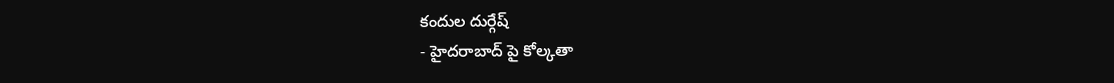కందుల దుర్గేష్
- హైదరాబాద్ పై కోల్కతా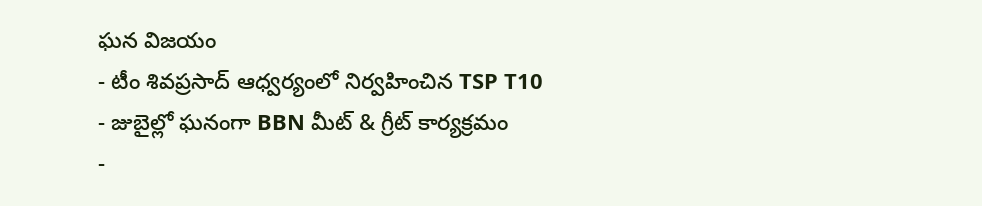ఘన విజయం
- టీం శివప్రసాద్ ఆధ్వర్యంలో నిర్వహించిన TSP T10
- జుబైల్లో ఘనంగా BBN మీట్ & గ్రీట్ కార్యక్రమం
-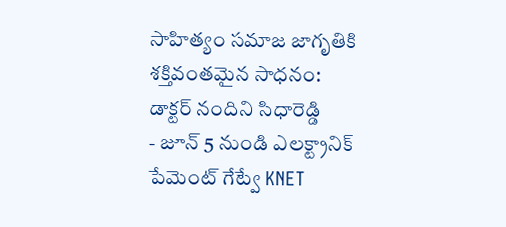సాహిత్యం సమాజ జాగృతికి శక్తివంతమైన సాధనం: డాక్టర్ నందిని సిధారెడ్డి
- జూన్ 5 నుండి ఎలక్ట్రానిక్ పేమెంట్ గేట్వే KNET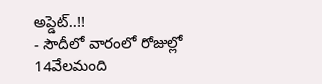అప్డెట్..!!
- సౌదీలో వారంలో రోజుల్లో 14వేలమంది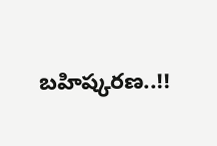బహిష్కరణ..!!